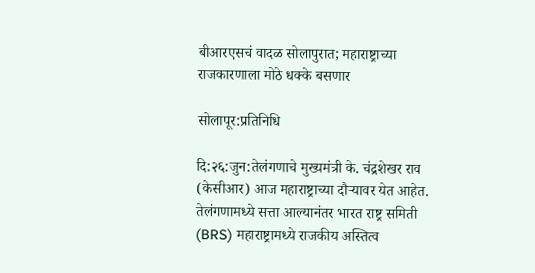बीआरएसचं वादळ सोलापुरात; महाराष्ट्राच्या राजकारणाला मोठे धक्के बसणार

सोलापूर:प्रतिनिधि

दि:२६:जुन:तेलंगणाचे मुख्यमंत्री के. चंद्रशेखर राव (केसीआर) आज महाराष्ट्राच्या दौऱ्यावर येत आहेत. तेलंगणामध्ये सत्ता आल्यानंतर भारत राष्ट्र समिती (BRS) महाराष्ट्रामध्ये राजकीय अस्तित्व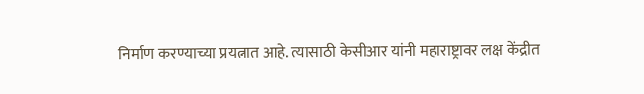निर्माण करण्याच्या प्रयत्नात आहे. त्यासाठी केसीआर यांनी महाराष्ट्रावर लक्ष केंद्रीत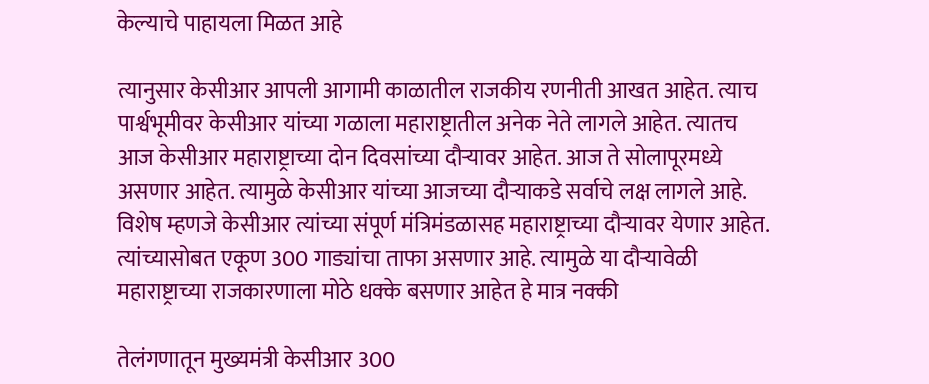केल्याचे पाहायला मिळत आहे

त्यानुसार केसीआर आपली आगामी काळातील राजकीय रणनीती आखत आहेत. त्याच पार्श्वभूमीवर केसीआर यांच्या गळाला महाराष्ट्रातील अनेक नेते लागले आहेत. त्यातच आज केसीआर महाराष्ट्राच्या दोन दिवसांच्या दौऱ्यावर आहेत. आज ते सोलापूरमध्ये असणार आहेत. त्यामुळे केसीआर यांच्या आजच्या दौऱ्याकडे सर्वाचे लक्ष लागले आहे. विशेष म्हणजे केसीआर त्यांच्या संपूर्ण मंत्रिमंडळासह महाराष्ट्राच्या दौऱ्यावर येणार आहेत. त्यांच्यासोबत एकूण 300 गाड्यांचा ताफा असणार आहे. त्यामुळे या दौऱ्यावेळी महाराष्ट्राच्या राजकारणाला मोठे धक्के बसणार आहेत हे मात्र नक्की

तेलंगणातून मुख्यमंत्री केसीआर 300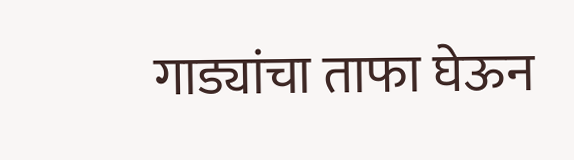गाड्यांचा ताफा घेऊन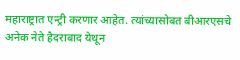महाराष्ट्रात एन्ट्री करणार आहेत. त्यांच्यासोबत बीआरएसचे अनेक नेते हैदराबाद येथून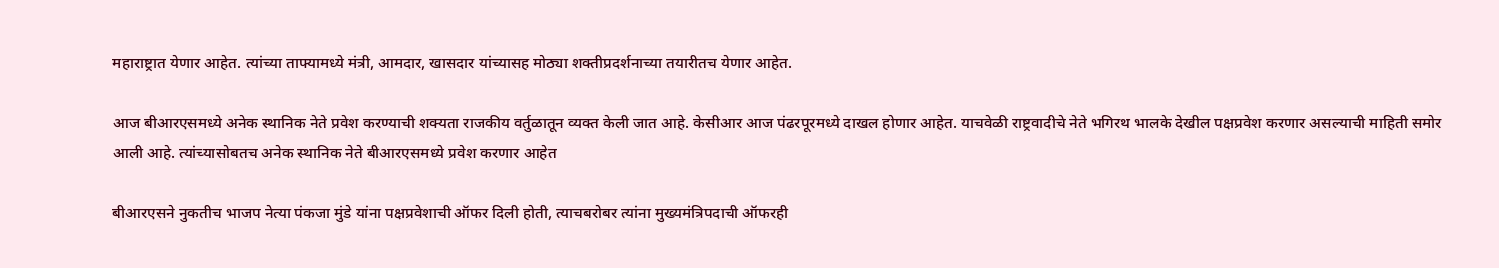महाराष्ट्रात येणार आहेत. त्यांच्या ताफ्यामध्ये मंत्री, आमदार, खासदार यांच्यासह मोठ्या शक्तीप्रदर्शनाच्या तयारीतच येणार आहेत.

आज बीआरएसमध्ये अनेक स्थानिक नेते प्रवेश करण्याची शक्यता राजकीय वर्तुळातून व्यक्त केली जात आहे. केसीआर आज पंढरपूरमध्ये दाखल होणार आहेत. याचवेळी राष्ट्रवादीचे नेते भगिरथ भालके देखील पक्षप्रवेश करणार असल्याची माहिती समोर आली आहे. त्यांच्यासोबतच अनेक स्थानिक नेते बीआरएसमध्ये प्रवेश करणार आहेत

बीआरएसने नुकतीच भाजप नेत्या पंकजा मुंडे यांना पक्षप्रवेशाची ऑफर दिली होती, त्याचबरोबर त्यांना मुख्यमंत्रिपदाची ऑफरही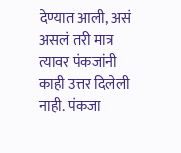देण्यात आली, असं असलं तरी मात्र त्यावर पंकजांनी काही उत्तर दिलेली नाही. पंकजा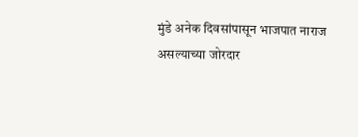मुंडे अनेक दिवसांपासून भाजपात नाराज असल्याच्या जोरदार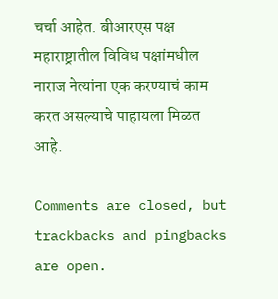चर्चा आहेत. बीआरएस पक्ष महाराष्ट्रातील विविध पक्षांमधील नाराज नेत्यांना एक करण्याचं काम करत असल्याचे पाहायला मिळत आहे.

Comments are closed, but trackbacks and pingbacks are open.